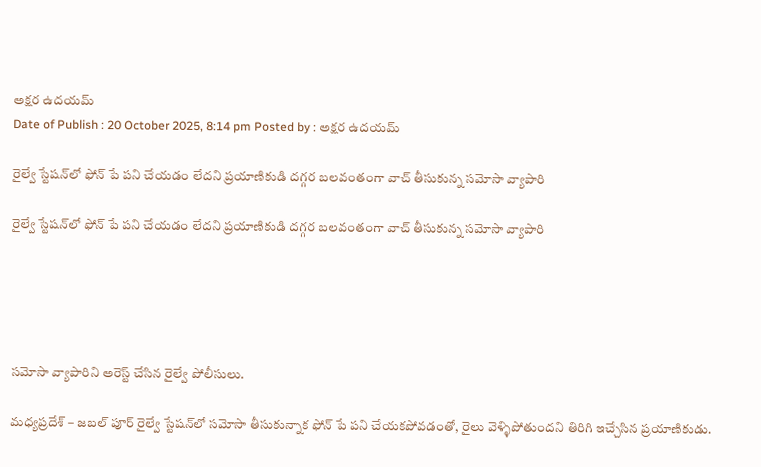అక్షర ఉదయమ్
Date of Publish : 20 October 2025, 8:14 pm Posted by : అక్షర ఉదయమ్

రైల్వే స్టేషన్‌లో ఫోన్ పే పని చేయడం లేదని ప్రయాణికుడి దగ్గర బలవంతంగా వాచ్ తీసుకున్న సమోసా వ్యాపారి

రైల్వే స్టేషన్‌లో ఫోన్ పే పని చేయడం లేదని ప్రయాణికుడి దగ్గర బలవంతంగా వాచ్ తీసుకున్న సమోసా వ్యాపారి





సమోసా వ్యాపారిని అరెస్ట్ చేసిన రైల్వే పోలీసులు.

మధ్యప్రదేశ్ – జబల్ పూర్ రైల్వే స్టేషన్‌లో సమోసా తీసుకున్నాక ఫోన్ పే పని చేయకపోవడంతో, రైలు వెళ్ళిపోతుందని తిరిగి ఇచ్చేసిన ప్రయాణికుడు.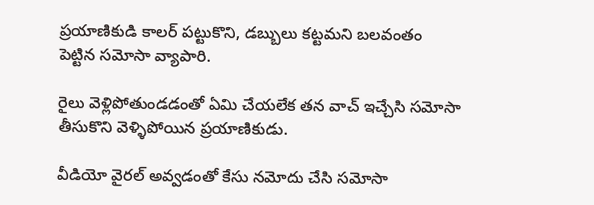ప్రయాణికుడి కాలర్ పట్టుకొని, డబ్బులు కట్టమని బలవంతం పెట్టిన సమోసా వ్యాపారి.

రైలు వెళ్లిపోతుండడంతో ఏమి చేయలేక తన వాచ్ ఇచ్చేసి సమోసా తీసుకొని వెళ్ళిపోయిన ప్రయాణికుడు.

వీడియో వైరల్ అవ్వడంతో కేసు నమోదు చేసి సమోసా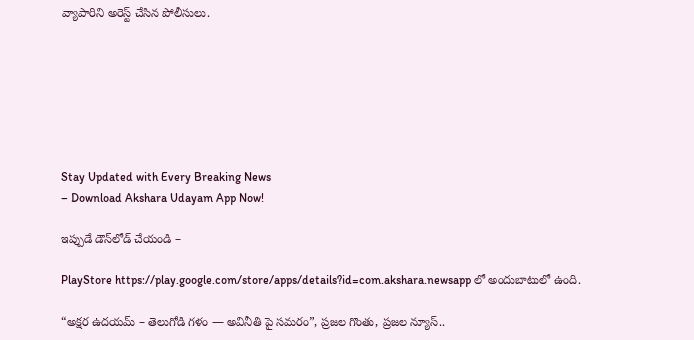వ్యాపారిని అరెస్ట్ చేసిన పోలీసులు.







Stay Updated with Every Breaking News
– Download Akshara Udayam App Now!

ఇప్పుడే డౌన్‌లోడ్ చేయండి –

PlayStore https://play.google.com/store/apps/details?id=com.akshara.newsapp లో అందుబాటులో ఉంది.

“అక్షర ఉదయమ్ – తెలుగోడి గళం — అవినీతి పై సమరం”, ప్రజల గొంతు, ప్రజల న్యూస్..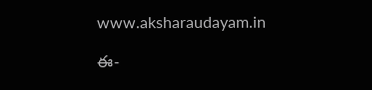www.aksharaudayam.in

ఈ-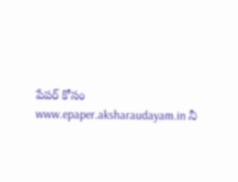పేపర్ కోసం www.epaper.aksharaudayam.in నీ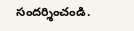సందర్శించండి.